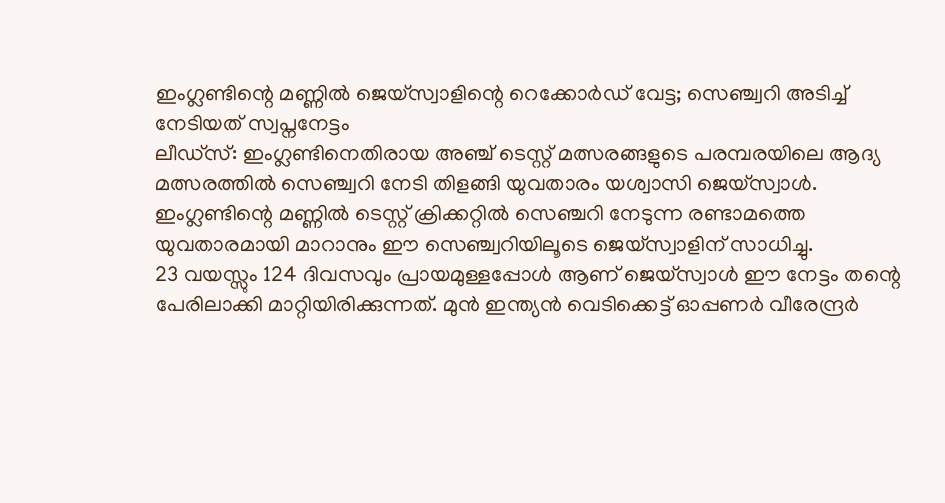ഇംഗ്ലണ്ടിന്റെ മണ്ണിൽ ജെയ്സ്വാളിന്റെ റെക്കോർഡ് വേട്ട; സെഞ്ച്വറി അടിച്ച് നേടിയത് സ്വപ്നനേട്ടം
ലീഡ്സ്: ഇംഗ്ലണ്ടിനെതിരായ അഞ്ച് ടെസ്റ്റ് മത്സരങ്ങളുടെ പരമ്പരയിലെ ആദ്യ മത്സരത്തിൽ സെഞ്ച്വറി നേടി തിളങ്ങി യുവതാരം യശ്വാസി ജെയ്സ്വാൾ. ഇംഗ്ലണ്ടിന്റെ മണ്ണിൽ ടെസ്റ്റ് ക്രിക്കറ്റിൽ സെഞ്ചറി നേടുന്ന രണ്ടാമത്തെ യുവതാരമായി മാറാനും ഈ സെഞ്ച്വറിയിലൂടെ ജെയ്സ്വാളിന് സാധിച്ചു.
23 വയസ്സും 124 ദിവസവും പ്രായമുള്ളപ്പോൾ ആണ് ജെയ്സ്വാൾ ഈ നേട്ടം തന്റെ പേരിലാക്കി മാറ്റിയിരിക്കുന്നത്. മുൻ ഇന്ത്യൻ വെടിക്കെട്ട് ഓപ്പണർ വീരേന്ദ്രർ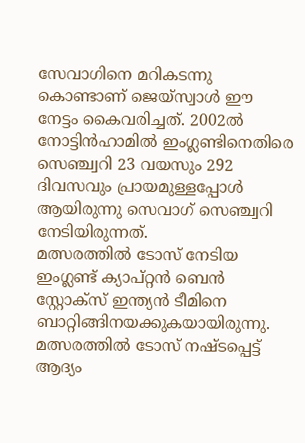സേവാഗിനെ മറികടന്നു കൊണ്ടാണ് ജെയ്സ്വാൾ ഈ നേട്ടം കൈവരിച്ചത്. 2002ൽ നോട്ടിൻഹാമിൽ ഇംഗ്ലണ്ടിനെതിരെ സെഞ്ച്വറി 23 വയസും 292 ദിവസവും പ്രായമുള്ളപ്പോൾ ആയിരുന്നു സെവാഗ് സെഞ്ച്വറി നേടിയിരുന്നത്.
മത്സരത്തിൽ ടോസ് നേടിയ ഇംഗ്ലണ്ട് ക്യാപ്റ്റൻ ബെൻ സ്റ്റോക്സ് ഇന്ത്യൻ ടീമിനെ ബാറ്റിങ്ങിനയക്കുകയായിരുന്നു. മത്സരത്തിൽ ടോസ് നഷ്ടപ്പെട്ട് ആദ്യം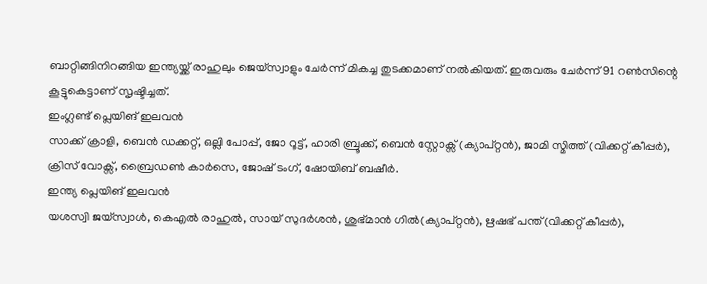ബാറ്റിങ്ങിനിറങ്ങിയ ഇന്ത്യയ്ക്ക് രാഹുലും ജെയ്സ്വാളും ചേർന്ന് മികച്ച തുടക്കമാണ് നൽകിയത്. ഇരുവരും ചേർന്ന് 91 റൺസിന്റെ കൂട്ടുകെട്ടാണ് സൃഷ്ടിച്ചത്.
ഇംഗ്ലണ്ട് പ്ലെയിങ് ഇലവൻ
സാക്ക് ക്രാളി, ബെൻ ഡക്കറ്റ്, ഒല്ലി പോപ്പ്, ജോ റൂട്ട്, ഹാരി ബ്രൂക്ക്, ബെൻ സ്റ്റോക്സ് (ക്യാപ്റ്റൻ), ജാമി സ്മിത്ത് (വിക്കറ്റ് കീപ്പർ), ക്രിസ് വോക്സ്, ബ്രൈഡൺ കാർസെ, ജോഷ് ടംഗ്, ഷോയിബ് ബഷീർ.
ഇന്ത്യ പ്ലെയിങ് ഇലവൻ
യശസ്വി ജയ്സ്വാൾ, കെഎൽ രാഹുൽ, സായ് സുദർശൻ, ശുഭ്മാൻ ഗിൽ(ക്യാപ്റ്റൻ), ഋഷഭ് പന്ത്(വിക്കറ്റ് കീപ്പർ),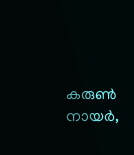കരുൺ നായർ,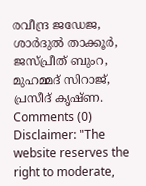രവീന്ദ്ര ജഡേജ, ശാർദുൽ താക്കൂർ, ജസ്പ്രീത് ബുംറ, മുഹമ്മദ് സിറാജ്, പ്രസീദ് കൃഷ്ണ.
Comments (0)
Disclaimer: "The website reserves the right to moderate,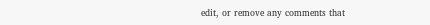edit, or remove any comments that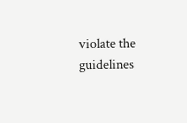violate the guidelines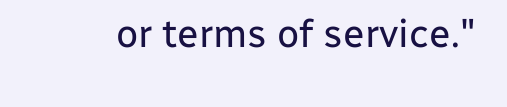or terms of service."